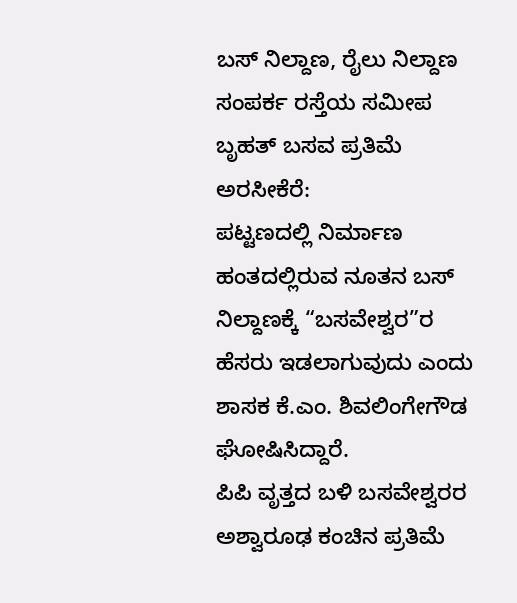ಬಸ್ ನಿಲ್ದಾಣ, ರೈಲು ನಿಲ್ದಾಣ ಸಂಪರ್ಕ ರಸ್ತೆಯ ಸಮೀಪ ಬೃಹತ್ ಬಸವ ಪ್ರತಿಮೆ
ಅರಸೀಕೆರೆ:
ಪಟ್ಟಣದಲ್ಲಿ ನಿರ್ಮಾಣ ಹಂತದಲ್ಲಿರುವ ನೂತನ ಬಸ್ ನಿಲ್ದಾಣಕ್ಕೆ “ಬಸವೇಶ್ವರ”ರ ಹೆಸರು ಇಡಲಾಗುವುದು ಎಂದು ಶಾಸಕ ಕೆ.ಎಂ. ಶಿವಲಿಂಗೇಗೌಡ ಘೋಷಿಸಿದ್ದಾರೆ.
ಪಿಪಿ ವೃತ್ತದ ಬಳಿ ಬಸವೇಶ್ವರರ ಅಶ್ವಾರೂಢ ಕಂಚಿನ ಪ್ರತಿಮೆ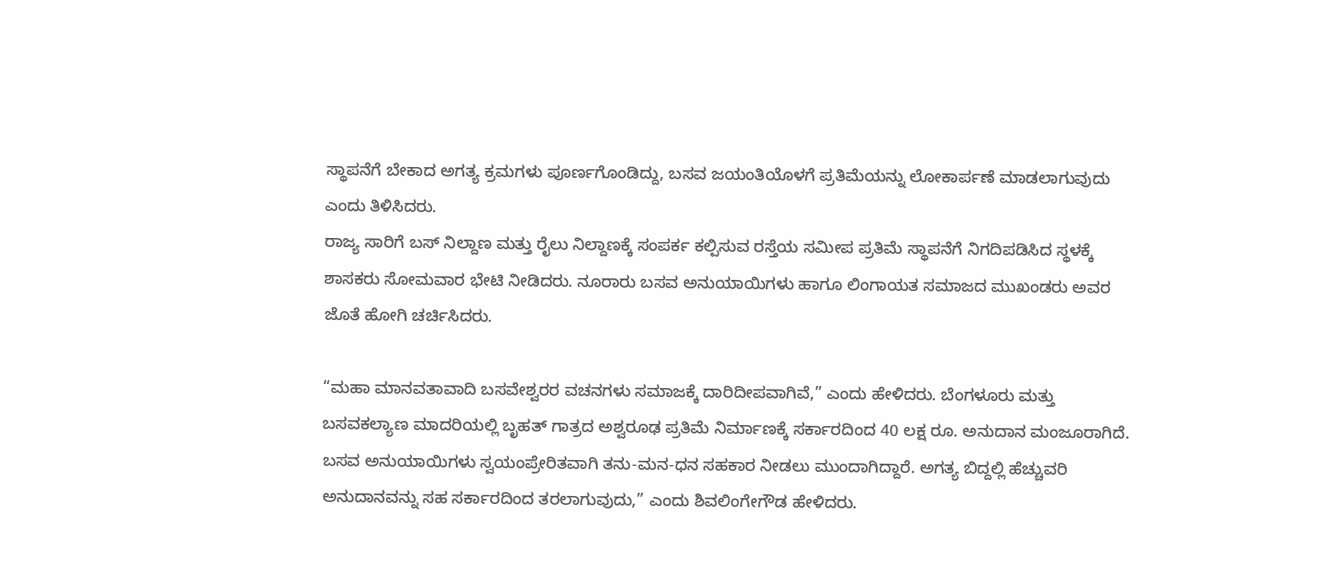ಸ್ಥಾಪನೆಗೆ ಬೇಕಾದ ಅಗತ್ಯ ಕ್ರಮಗಳು ಪೂರ್ಣಗೊಂಡಿದ್ದು, ಬಸವ ಜಯಂತಿಯೊಳಗೆ ಪ್ರತಿಮೆಯನ್ನು ಲೋಕಾರ್ಪಣೆ ಮಾಡಲಾಗುವುದು ಎಂದು ತಿಳಿಸಿದರು.
ರಾಜ್ಯ ಸಾರಿಗೆ ಬಸ್ ನಿಲ್ದಾಣ ಮತ್ತು ರೈಲು ನಿಲ್ದಾಣಕ್ಕೆ ಸಂಪರ್ಕ ಕಲ್ಪಿಸುವ ರಸ್ತೆಯ ಸಮೀಪ ಪ್ರತಿಮೆ ಸ್ಥಾಪನೆಗೆ ನಿಗದಿಪಡಿಸಿದ ಸ್ಥಳಕ್ಕೆ ಶಾಸಕರು ಸೋಮವಾರ ಭೇಟಿ ನೀಡಿದರು. ನೂರಾರು ಬಸವ ಅನುಯಾಯಿಗಳು ಹಾಗೂ ಲಿಂಗಾಯತ ಸಮಾಜದ ಮುಖಂಡರು ಅವರ ಜೊತೆ ಹೋಗಿ ಚರ್ಚಿಸಿದರು.

“ಮಹಾ ಮಾನವತಾವಾದಿ ಬಸವೇಶ್ವರರ ವಚನಗಳು ಸಮಾಜಕ್ಕೆ ದಾರಿದೀಪವಾಗಿವೆ,” ಎಂದು ಹೇಳಿದರು. ಬೆಂಗಳೂರು ಮತ್ತು ಬಸವಕಲ್ಯಾಣ ಮಾದರಿಯಲ್ಲಿ ಬೃಹತ್ ಗಾತ್ರದ ಅಶ್ವರೂಢ ಪ್ರತಿಮೆ ನಿರ್ಮಾಣಕ್ಕೆ ಸರ್ಕಾರದಿಂದ 40 ಲಕ್ಷ ರೂ. ಅನುದಾನ ಮಂಜೂರಾಗಿದೆ. ಬಸವ ಅನುಯಾಯಿಗಳು ಸ್ವಯಂಪ್ರೇರಿತವಾಗಿ ತನು-ಮನ-ಧನ ಸಹಕಾರ ನೀಡಲು ಮುಂದಾಗಿದ್ದಾರೆ. ಅಗತ್ಯ ಬಿದ್ದಲ್ಲಿ ಹೆಚ್ಚುವರಿ ಅನುದಾನವನ್ನು ಸಹ ಸರ್ಕಾರದಿಂದ ತರಲಾಗುವುದು,” ಎಂದು ಶಿವಲಿಂಗೇಗೌಡ ಹೇಳಿದರು.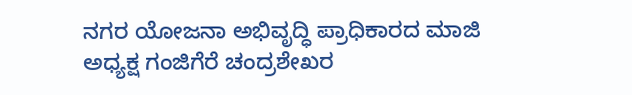ನಗರ ಯೋಜನಾ ಅಭಿವೃದ್ಧಿ ಪ್ರಾಧಿಕಾರದ ಮಾಜಿ ಅಧ್ಯಕ್ಷ ಗಂಜಿಗೆರೆ ಚಂದ್ರಶೇಖರ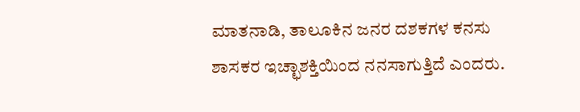ಮಾತನಾಡಿ, ತಾಲೂಕಿನ ಜನರ ದಶಕಗಳ ಕನಸು ಶಾಸಕರ ಇಚ್ಛಾಶಕ್ತಿಯಿಂದ ನನಸಾಗುತ್ತಿದೆ ಎಂದರು.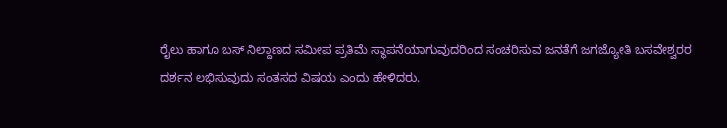ರೈಲು ಹಾಗೂ ಬಸ್ ನಿಲ್ದಾಣದ ಸಮೀಪ ಪ್ರತಿಮೆ ಸ್ಥಾಪನೆಯಾಗುವುದರಿಂದ ಸಂಚರಿಸುವ ಜನತೆಗೆ ಜಗಜ್ಯೋತಿ ಬಸವೇಶ್ವರರ ದರ್ಶನ ಲಭಿಸುವುದು ಸಂತಸದ ವಿಷಯ ಎಂದು ಹೇಳಿದರು.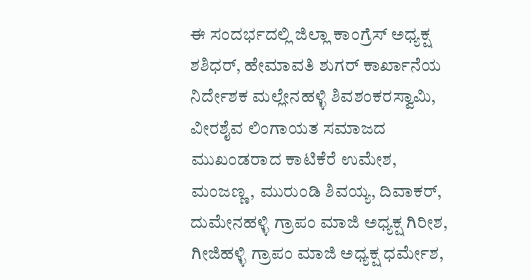ಈ ಸಂದರ್ಭದಲ್ಲಿ ಜಿಲ್ಲಾ ಕಾಂಗ್ರೆಸ್ ಅಧ್ಯಕ್ಷ ಶಶಿಧರ್, ಹೇಮಾವತಿ ಶುಗರ್ ಕಾರ್ಖಾನೆಯ ನಿರ್ದೇಶಕ ಮಲ್ಲೇನಹಳ್ಳಿ ಶಿವಶಂಕರಸ್ವಾಮಿ, ವೀರಶೈವ ಲಿಂಗಾಯತ ಸಮಾಜದ ಮುಖಂಡರಾದ ಕಾಟಿಕೆರೆ ಉಮೇಶ, ಮಂಜಣ್ಣ, ಮುರುಂಡಿ ಶಿವಯ್ಯ, ದಿವಾಕರ್, ದುಮೇನಹಳ್ಳಿ ಗ್ರಾಪಂ ಮಾಜಿ ಅಧ್ಯಕ್ಷ ಗಿರೀಶ, ಗೀಜಿಹಳ್ಳಿ ಗ್ರಾಪಂ ಮಾಜಿ ಅಧ್ಯಕ್ಷ ಧರ್ಮೇಶ,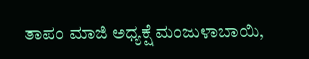ತಾಪಂ ಮಾಜಿ ಅಧ್ಯಕ್ಷೆ ಮಂಜುಳಾಬಾಯಿ,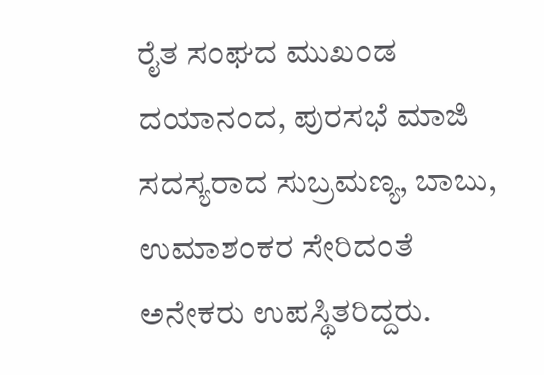ರೈತ ಸಂಘದ ಮುಖಂಡ ದಯಾನಂದ, ಪುರಸಭೆ ಮಾಜಿ ಸದಸ್ಯರಾದ ಸುಬ್ರಮಣ್ಯ, ಬಾಬು, ಉಮಾಶಂಕರ ಸೇರಿದಂತೆ ಅನೇಕರು ಉಪಸ್ಥಿತರಿದ್ದರು.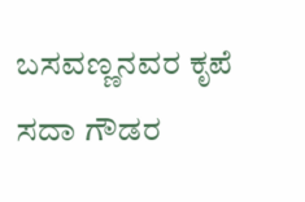ಬಸವಣ್ಣನವರ ಕೃಪೆ ಸದಾ ಗೌಡರ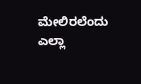ಮೇಲಿರಲೆಂದು ಎಲ್ಲಾ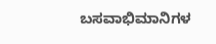ಬಸವಾಭಿಮಾನಿಗಳ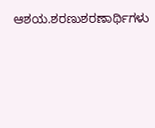ಆಶಯ.ಶರಣುಶರಣಾರ್ಥಿಗಳು